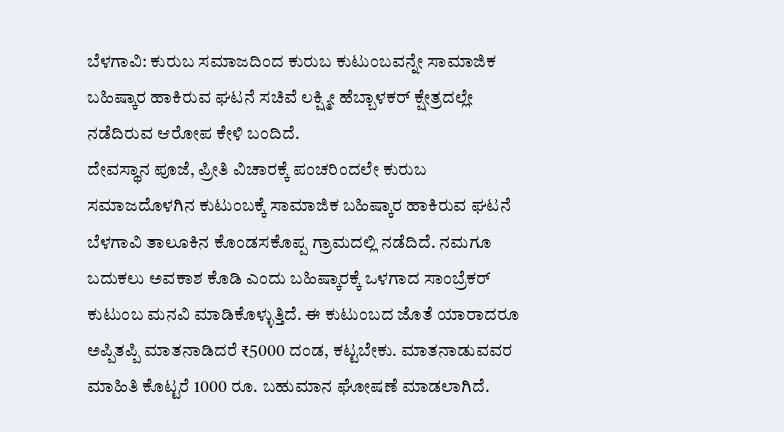ಬೆಳಗಾವಿ: ಕುರುಬ ಸಮಾಜದಿಂದ ಕುರುಬ ಕುಟುಂಬವನ್ನೇ ಸಾಮಾಜಿಕ ಬಹಿಷ್ಕಾರ ಹಾಕಿರುವ ಘಟನೆ ಸಚಿವೆ ಲಕ್ಷ್ಮೀ ಹೆಬ್ಬಾಳಕರ್ ಕ್ಷೇತ್ರದಲ್ಲೇ ನಡೆದಿರುವ ಆರೋಪ ಕೇಳಿ ಬಂದಿದೆ.
ದೇವಸ್ಥಾನ ಪೂಜೆ, ಪ್ರೀತಿ ವಿಚಾರಕ್ಕೆ ಪಂಚರಿಂದಲೇ ಕುರುಬ ಸಮಾಜದೊಳಗಿನ ಕುಟುಂಬಕ್ಕೆ ಸಾಮಾಜಿಕ ಬಹಿಷ್ಕಾರ ಹಾಕಿರುವ ಘಟನೆ ಬೆಳಗಾವಿ ತಾಲೂಕಿನ ಕೊಂಡಸಕೊಪ್ಪ ಗ್ರಾಮದಲ್ಲಿ ನಡೆದಿದೆ. ನಮಗೂ ಬದುಕಲು ಅವಕಾಶ ಕೊಡಿ ಎಂದು ಬಹಿಷ್ಕಾರಕ್ಕೆ ಒಳಗಾದ ಸಾಂಬ್ರೆಕರ್ ಕುಟುಂಬ ಮನವಿ ಮಾಡಿಕೊಳ್ಳುತ್ತಿದೆ. ಈ ಕುಟುಂಬದ ಜೊತೆ ಯಾರಾದರೂ ಅಪ್ಪಿತಪ್ಪಿ ಮಾತನಾಡಿದರೆ ₹5000 ದಂಡ, ಕಟ್ಟಬೇಕು. ಮಾತನಾಡುವವರ ಮಾಹಿತಿ ಕೊಟ್ಟರೆ 1000 ರೂ. ಬಹುಮಾನ ಘೋಷಣೆ ಮಾಡಲಾಗಿದೆ.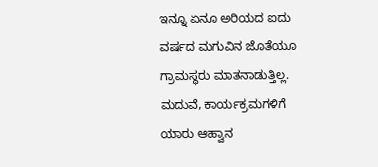ಇನ್ನೂ ಏನೂ ಅರಿಯದ ಐದು ವರ್ಷದ ಮಗುವಿನ ಜೊತೆಯೂ ಗ್ರಾಮಸ್ಥರು ಮಾತನಾಡುತ್ತಿಲ್ಲ. ಮದುವೆ, ಕಾರ್ಯಕ್ರಮಗಳಿಗೆ ಯಾರು ಆಹ್ವಾನ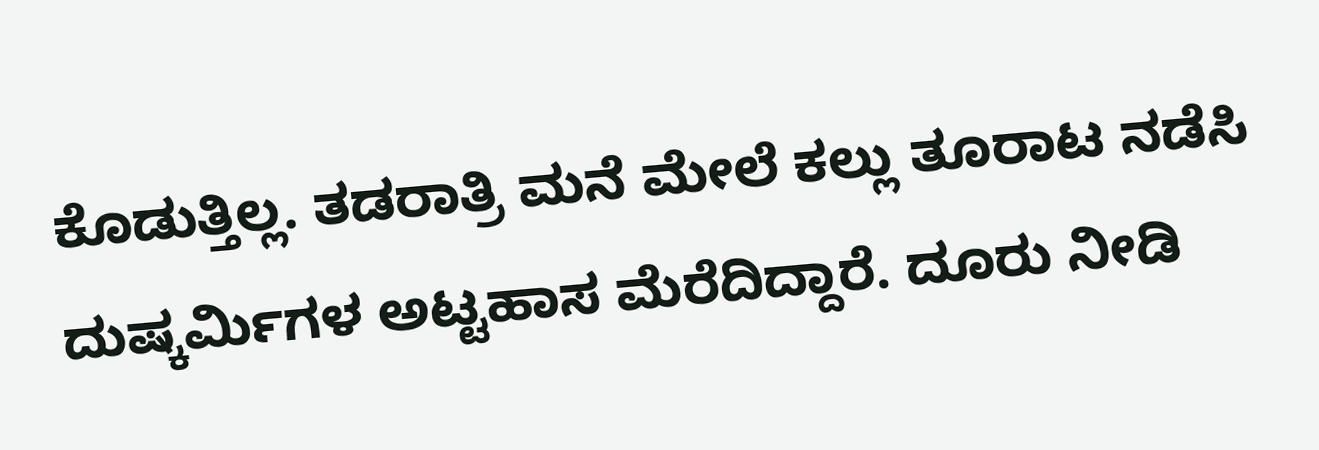ಕೊಡುತ್ತಿಲ್ಲ. ತಡರಾತ್ರಿ ಮನೆ ಮೇಲೆ ಕಲ್ಲು ತೂರಾಟ ನಡೆಸಿ ದುಷ್ಕರ್ಮಿಗಳ ಅಟ್ಟಹಾಸ ಮೆರೆದಿದ್ದಾರೆ. ದೂರು ನೀಡಿ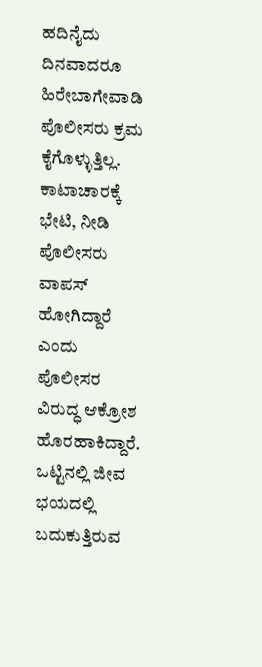ಹದಿನೈದು ದಿನವಾದರೂ ಹಿರೇಬಾಗೇವಾಡಿ ಪೊಲೀಸರು ಕ್ರಮ ಕೈಗೊಳ್ಳುತ್ತಿಲ್ಲ. ಕಾಟಾಚಾರಕ್ಕೆ ಭೇಟಿ, ನೀಡಿ ಪೊಲೀಸರು ವಾಪಸ್ ಹೋಗಿದ್ದಾರೆ ಎಂದು ಪೊಲೀಸರ ವಿರುದ್ಧ ಆಕ್ರೋಶ ಹೊರಹಾಕಿದ್ದಾರೆ.
ಒಟ್ಟಿನಲ್ಲಿ ಜೀವ ಭಯದಲ್ಲಿ ಬದುಕುತ್ತಿರುವ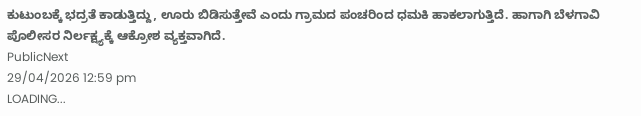ಕುಟುಂಬಕ್ಕೆ ಭದ್ರತೆ ಕಾಡುತ್ತಿದ್ದು, ಊರು ಬಿಡಿಸುತ್ತೇವೆ ಎಂದು ಗ್ರಾಮದ ಪಂಚರಿಂದ ಧಮಕಿ ಹಾಕಲಾಗುತ್ತಿದೆ. ಹಾಗಾಗಿ ಬೆಳಗಾವಿ ಪೊಲೀಸರ ನಿರ್ಲಕ್ಷ್ಯಕ್ಕೆ ಆಕ್ರೋಶ ವ್ಯಕ್ತವಾಗಿದೆ.
PublicNext
29/04/2026 12:59 pm
LOADING...